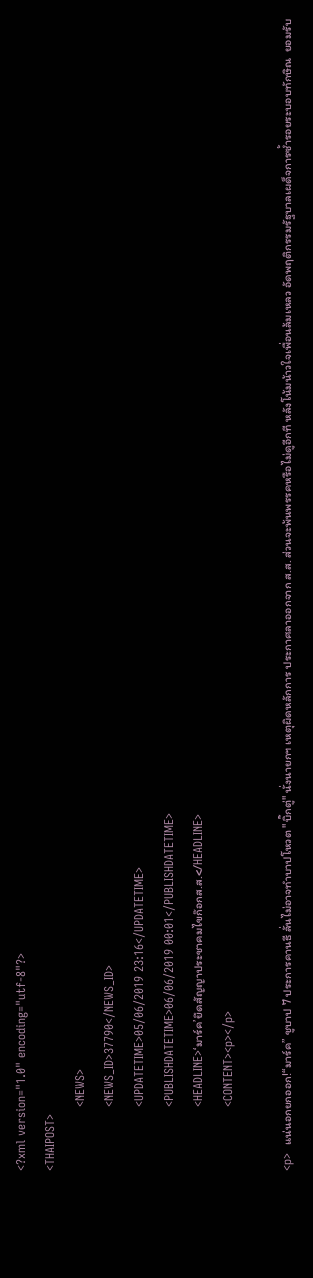<?xml version="1.0" encoding="utf-8"?>
<THAIPOST>
                <NEWS>
                <NEWS_ID>37790</NEWS_ID>
                <UPDATETIME>05/06/2019 23:16</UPDATETIME>
                <PUBLISHDATETIME>06/06/2019 00:01</PUBLISHDATETIME>
                <HEADLINE>‘มาร์ค’ยึดสัญญาประชาคมไขก๊อกส.ส.</HEADLINE>
                <CONTENT><p></p>

<p>  แน่นอกยกออก!“มาร์ค” ชูบาป 7 ประการคานธี ลั่นไม่อาจทำบาปโหวต "บิ๊กตู่" นั่งนายกฯ เหตุผิดหลักการ ประกาศลาออกจาก ส.ส. ส่วนจะพ้นพรรคหรือไม่ดูอีกที หลังโน้มน้าวใจเพื่อนล้มเหลว อัดพฤติกรรมรัฐบาลเผด็จการซ้ำรอยระบอบทักษิณ  ยอมรับ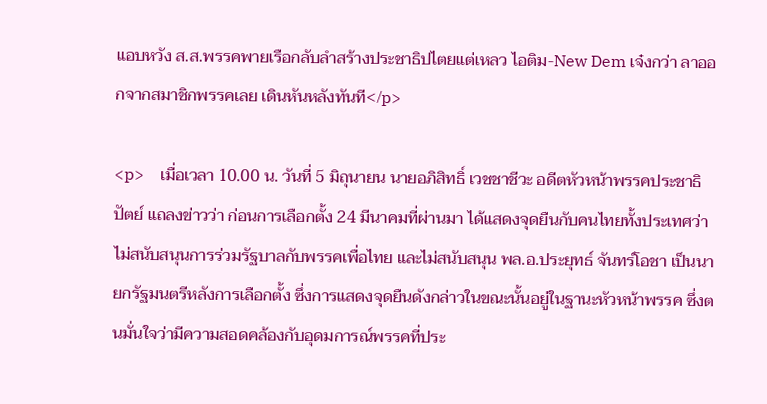แอบหวัง ส.ส.พรรคพายเรือกลับลำสร้างประชาธิปไตยแต่เหลว ไอติม-New Dem เจ๋งกว่า ลาออกจากสมาชิกพรรคเลย เดินหันหลังทันที</p>

<p>    เมื่อเวลา 10.00 น. วันที่ 5 มิถุนายน นายอภิสิทธิ์ เวชชาชีวะ อดีตหัวหน้าพรรคประชาธิปัตย์ แถลงข่าวว่า ก่อนการเลือกตั้ง 24 มีนาคมที่ผ่านมา ได้แสดงจุดยืนกับคนไทยทั้งประเทศว่าไม่สนับสนุนการร่วมรัฐบาลกับพรรคเพื่อไทย และไม่สนับสนุน พล.อ.ประยุทธ์ จันทร์โอชา เป็นนายกรัฐมนตรีหลังการเลือกตั้ง ซึ่งการแสดงจุดยืนดังกล่าวในขณะนั้นอยู่ในฐานะหัวหน้าพรรค ซึ่งตนมั่นใจว่ามีความสอดคล้องกับอุดมการณ์พรรคที่ประ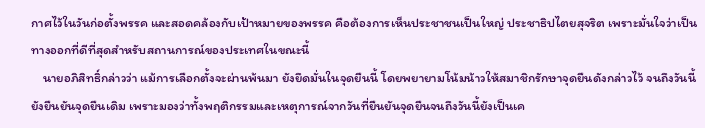กาศไว้ในวันก่อตั้งพรรค และสอดคล้องกับเป้าหมายของพรรค คือต้องการเห็นประชาชนเป็นใหญ่ ประชาธิปไตยสุจริต เพราะมั่นใจว่าเป็นทางออกที่ดีที่สุดสำหรับสถานการณ์ของประเทศในขณะนี้
    นายอภิสิทธิ์กล่าวว่า แม้การเลือกตั้งจะผ่านพ้นมา ยังยึดมั่นในจุดยืนนี้ โดยพยายามโน้มน้าวให้สมาชิกรักษาจุดยืนดังกล่าวไว้ จนถึงวันนี้ยังยืนยันจุดยืนเดิม เพราะมองว่าทั้งพฤติกรรมและเหตุการณ์จากวันที่ยืนยันจุดยืนจนถึงวันนี้ยังเป็นเค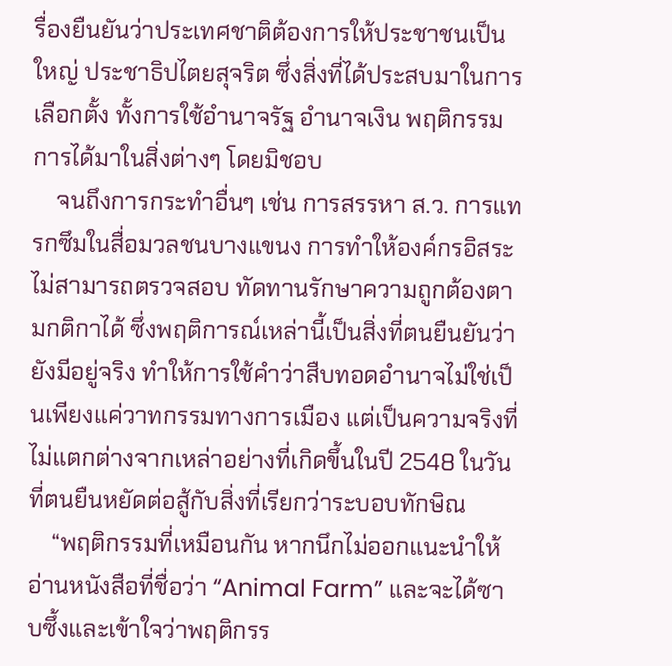รื่องยืนยันว่าประเทศชาติต้องการให้ประชาชนเป็นใหญ่ ประชาธิปไตยสุจริต ซึ่งสิ่งที่ได้ประสบมาในการเลือกตั้ง ทั้งการใช้อำนาจรัฐ อำนาจเงิน พฤติกรรมการได้มาในสิ่งต่างๆ โดยมิชอบ
    จนถึงการกระทำอื่นๆ เช่น การสรรหา ส.ว. การแทรกซึมในสื่อมวลชนบางแขนง การทำให้องค์กรอิสระไม่สามารถตรวจสอบ ทัดทานรักษาความถูกต้องตามกติกาได้ ซึ่งพฤติการณ์เหล่านี้เป็นสิ่งที่ตนยืนยันว่ายังมีอยู่จริง ทำให้การใช้คำว่าสืบทอดอำนาจไม่ใช่เป็นเพียงแค่วาทกรรมทางการเมือง แต่เป็นความจริงที่ไม่แตกต่างจากเหล่าอย่างที่เกิดขึ้นในปี 2548 ในวันที่ตนยืนหยัดต่อสู้กับสิ่งที่เรียกว่าระบอบทักษิณ
    “พฤติกรรมที่เหมือนกัน หากนึกไม่ออกแนะนำให้อ่านหนังสือที่ชื่อว่า “Animal Farm” และจะได้ซาบซึ้งและเข้าใจว่าพฤติกรร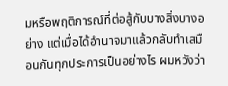มหรือพฤติการณ์ที่ต่อสู้กับบางสิ่งบางอย่าง แต่เมื่อได้อำนาจมาแล้วกลับทำเสมือนกันทุกประการเป็นอย่างไร ผมหวังว่า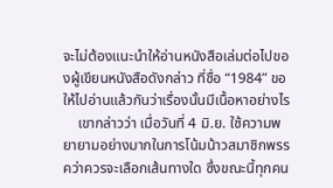จะไม่ต้องแนะนำให้อ่านหนังสือเล่มต่อไปของผู้เขียนหนังสือดังกล่าว ที่ชื่อ “1984” ขอให้ไปอ่านแล้วกันว่าเรื่องนั้นมีเนื้อหาอย่างไร
    เขากล่าวว่า เมื่อวันที่ 4 มิ.ย. ใช้ความพยายามอย่างมากในการโน้มน้าวสมาชิกพรรคว่าควรจะเลือกเส้นทางใด ซึ่งขณะนี้ทุกคน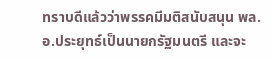ทราบดีแล้วว่าพรรคมีมติสนับสนุน พล.อ.ประยุทธ์เป็นนายกรัฐมนตรี และจะ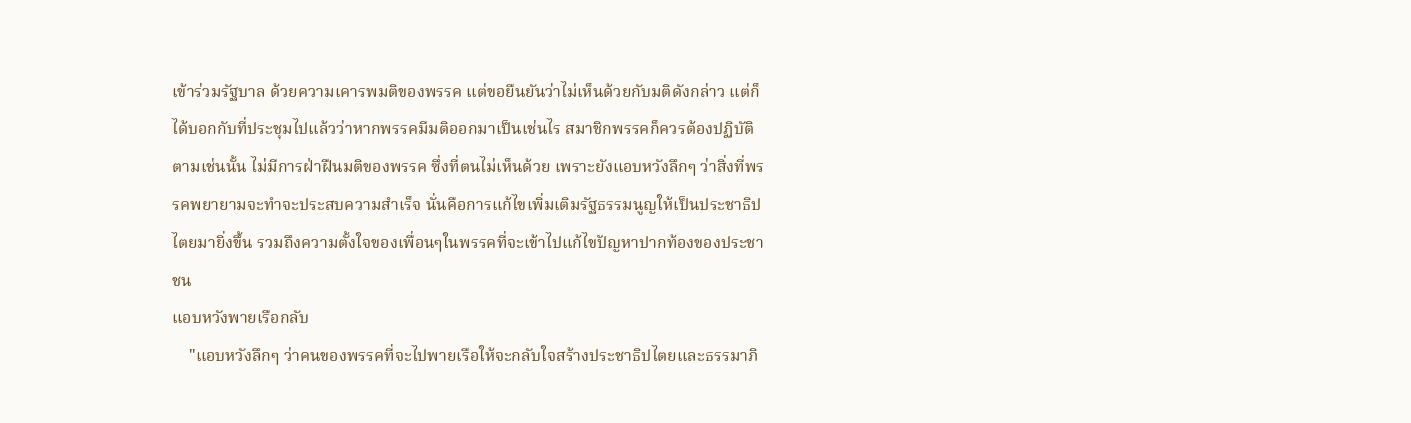เข้าร่วมรัฐบาล ด้วยความเคารพมติของพรรค แต่ขอยืนยันว่าไม่เห็นด้วยกับมติดังกล่าว แต่ก็ได้บอกกับที่ประชุมไปแล้วว่าหากพรรคมีมติออกมาเป็นเช่นไร สมาชิกพรรคก็ควรต้องปฏิบัติตามเช่นนั้น ไม่มีการฝ่าฝืนมติของพรรค ซึ่งที่ตนไม่เห็นด้วย เพราะยังแอบหวังลึกๆ ว่าสิ่งที่พรรคพยายามจะทำจะประสบความสำเร็จ นั่นคือการแก้ไขเพิ่มเติมรัฐธรรมนูญให้เป็นประชาธิปไตยมายิ่งขึ้น รวมถึงความตั้งใจของเพื่อนๆในพรรคที่จะเข้าไปแก้ไขปัญหาปากท้องของประชาชน
แอบหวังพายเรือกลับ
    "แอบหวังลึกๆ ว่าคนของพรรคที่จะไปพายเรือให้จะกลับใจสร้างประชาธิปไตยและธรรมาภิ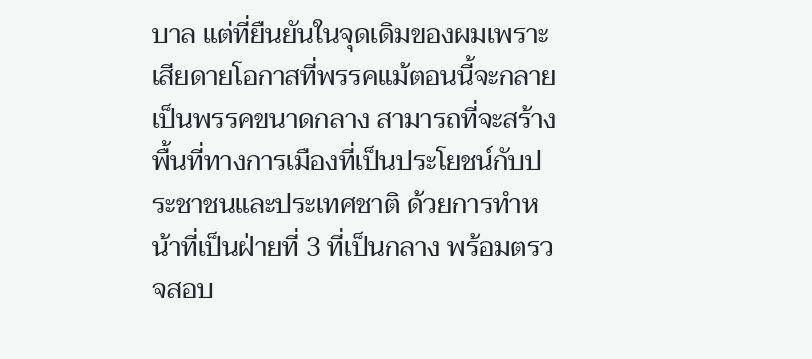บาล แต่ที่ยืนยันในจุดเดิมของผมเพราะเสียดายโอกาสที่พรรคแม้ตอนนี้จะกลายเป็นพรรคขนาดกลาง สามารถที่จะสร้างพื้นที่ทางการเมืองที่เป็นประโยชน์กับประชาชนและประเทศชาติ ด้วยการทำหน้าที่เป็นฝ่ายที่ 3 ที่เป็นกลาง พร้อมตรวจสอบ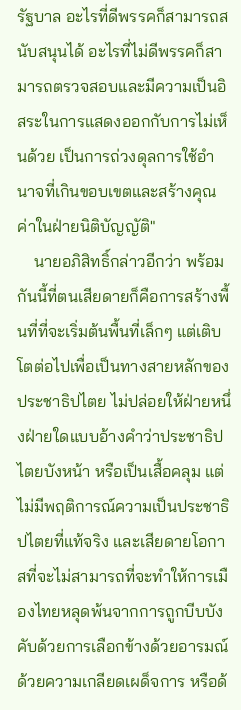รัฐบาล อะไรที่ดีพรรคก็สามารถสนับสนุนได้ อะไรที่ไม่ดีพรรคก็สามารถตรวจสอบและมีความเป็นอิสระในการแสดงออกกับการไม่เห็นด้วย เป็นการถ่วงดุลการใช้อำนาจที่เกินขอบเขตและสร้างคุณค่าในฝ่ายนิติบัญญัติ"
    นายอภิสิทธิ์กล่าวอีกว่า พร้อมกันนี้ที่ตนเสียดายก็คือการสร้างพื้นที่ที่จะเริ่มต้นพื้นที่เล็กๆ แต่เติบโตต่อไปเพื่อเป็นทางสายหลักของประชาธิปไตย ไม่ปล่อยให้ฝ่ายหนึ่งฝ่ายใดแบบอ้างคำว่าประชาธิปไตยบังหน้า หรือเป็นเสื้อคลุม แต่ไม่มีพฤติการณ์ความเป็นประชาธิปไตยที่แท้จริง และเสียดายโอกาสที่จะไม่สามารถที่จะทำให้การเมืองไทยหลุดพ้นจากการถูกบีบบังคับด้วยการเลือกข้างด้วยอารมณ์ ด้วยความเกลียดเผด็จการ หรือด้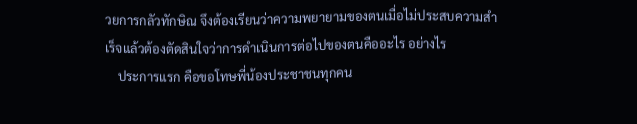วยการกลัวทักษิณ จึงต้องเรียนว่าความพยายามของตนเมื่อไม่ประสบความสำเร็จแล้วต้องตัดสินใจว่าการดำเนินการต่อไปของตนคืออะไร อย่างไร
    ประการแรก คือขอโทษพี่น้องประชาชนทุกคน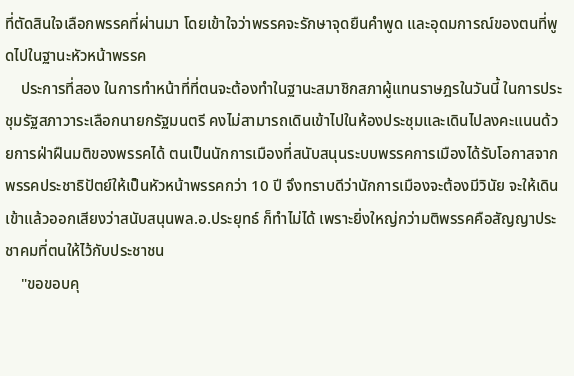ที่ตัดสินใจเลือกพรรคที่ผ่านมา โดยเข้าใจว่าพรรคจะรักษาจุดยืนคำพูด และอุดมการณ์ของตนที่พูดไปในฐานะหัวหน้าพรรค
    ประการที่สอง ในการทำหน้าที่ที่ตนจะต้องทำในฐานะสมาชิกสภาผู้แทนราษฎรในวันนี้ ในการประชุมรัฐสภาวาระเลือกนายกรัฐมนตรี คงไม่สามารถเดินเข้าไปในห้องประชุมและเดินไปลงคะแนนด้วยการฝ่าฝืนมติของพรรคได้ ตนเป็นนักการเมืองที่สนับสนุนระบบพรรคการเมืองได้รับโอกาสจากพรรคประชาธิปัตย์ให้เป็นหัวหน้าพรรคกว่า 10 ปี จึงทราบดีว่านักการเมืองจะต้องมีวินัย จะให้เดินเข้าแล้วออกเสียงว่าสนับสนุนพล.อ.ประยุทธ์ ก็ทำไม่ได้ เพราะยิ่งใหญ่กว่ามติพรรคคือสัญญาประชาคมที่ตนให้ไว้กับประชาชน
    "ขอขอบคุ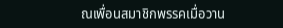ณเพื่อนสมาชิกพรรคเมื่อวาน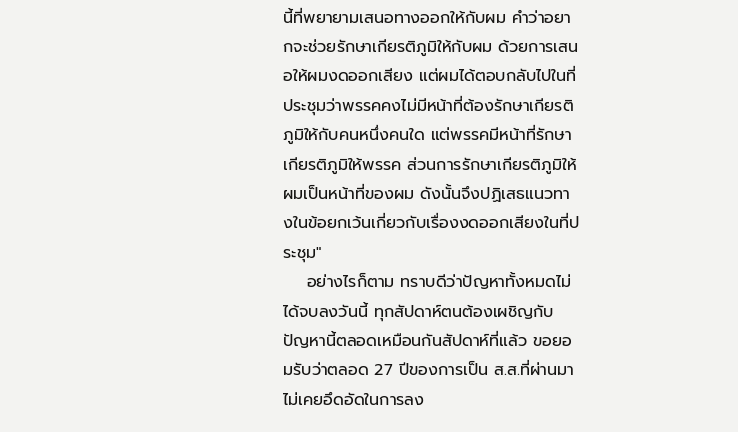นี้ที่พยายามเสนอทางออกให้กับผม คำว่าอยากจะช่วยรักษาเกียรติภูมิให้กับผม ด้วยการเสนอให้ผมงดออกเสียง แต่ผมได้ตอบกลับไปในที่ประชุมว่าพรรคคงไม่มีหน้าที่ต้องรักษาเกียรติภูมิให้กับคนหนึ่งคนใด แต่พรรคมีหน้าที่รักษาเกียรติภูมิให้พรรค ส่วนการรักษาเกียรติภูมิให้ผมเป็นหน้าที่ของผม ดังนั้นจึงปฏิเสธแนวทางในข้อยกเว้นเกี่ยวกับเรื่องงดออกเสียงในที่ประชุม"
    อย่างไรก็ตาม ทราบดีว่าปัญหาทั้งหมดไม่ได้จบลงวันนี้ ทุกสัปดาห์ตนต้องเผชิญกับปัญหานี้ตลอดเหมือนกันสัปดาห์ที่แล้ว ขอยอมรับว่าตลอด 27 ปีของการเป็น ส.ส.ที่ผ่านมา ไม่เคยอึดอัดในการลง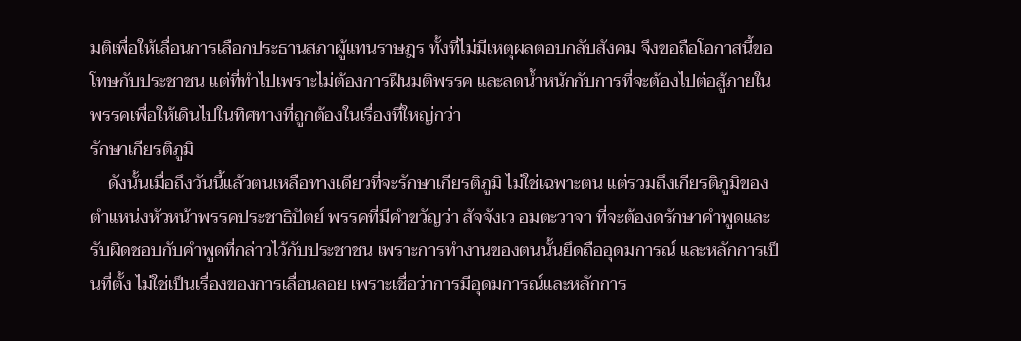มติเพื่อให้เลื่อนการเลือกประธานสภาผู้แทนราษฎร ทั้งที่ไม่มีเหตุผลตอบกลับสังคม จึงขอถือโอกาสนี้ขอโทษกับประชาชน แต่ที่ทำไปเพราะไม่ต้องการฝืนมติพรรค และลดน้ำหนักกับการที่จะต้องไปต่อสู้ภายในพรรคเพื่อให้เดินไปในทิศทางที่ถูกต้องในเรื่องที่ใหญ่กว่า
รักษาเกียรติภูมิ
    ดังนั้นเมื่อถึงวันนี้แล้วตนเหลือทางเดียวที่จะรักษาเกียรติภูมิ ไม่ใช่เฉพาะตน แต่รวมถึงเกียรติภูมิของตำแหน่งหัวหน้าพรรคประชาธิปัตย์ พรรคที่มีคำขวัญว่า สัจจังเว อมตะวาจา ที่จะต้องดรักษาคำพูดและรับผิดชอบกับคำพูดที่กล่าวไว้กับประชาชน เพราะการทำงานของตนนั้นยึดถืออุดมการณ์ และหลักการเป็นที่ตั้ง ไม่ใช่เป็นเรื่องของการเลื่อนลอย เพราะเชื่อว่าการมีอุดมการณ์และหลักการ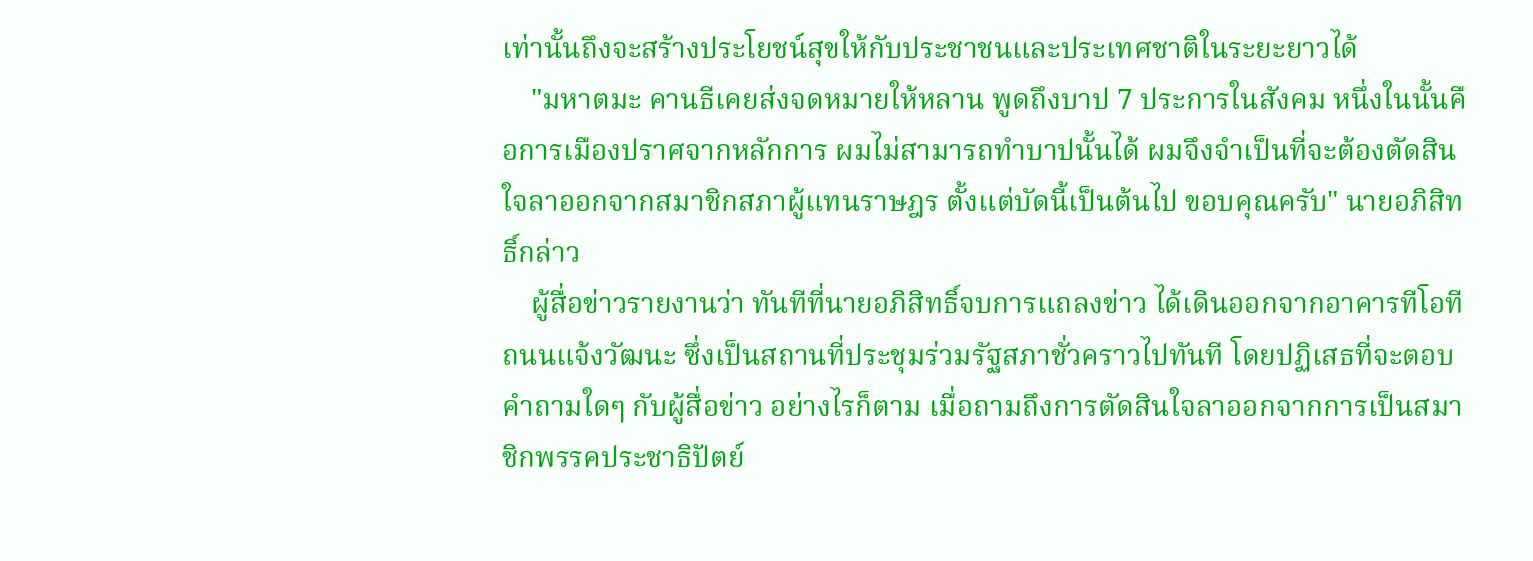เท่านั้นถึงจะสร้างประโยชน์สุขให้กับประชาชนและประเทศชาติในระยะยาวได้
    "มหาตมะ คานธีเคยส่งจดหมายให้หลาน พูดถึงบาป 7 ประการในสังคม หนึ่งในนั้นคือการเมืองปราศจากหลักการ ผมไม่สามารถทำบาปนั้นได้ ผมจึงจำเป็นที่จะต้องตัดสินใจลาออกจากสมาชิกสภาผู้แทนราษฎร ตั้งแต่บัดนี้เป็นต้นไป ขอบคุณครับ" นายอภิสิทธิ์กล่าว
    ผู้สื่อข่าวรายงานว่า ทันทีที่นายอภิสิทธิ์จบการแถลงข่าว ได้เดินออกจากอาคารทีโอที ถนนแจ้งวัฒนะ ซึ่งเป็นสถานที่ประชุมร่วมรัฐสภาชั่วคราวไปทันที โดยปฏิเสธที่จะตอบคำถามใดๆ กับผู้สื่อข่าว อย่างไรก็ตาม เมื่อถามถึงการตัดสินใจลาออกจากการเป็นสมาชิกพรรคประชาธิปัตย์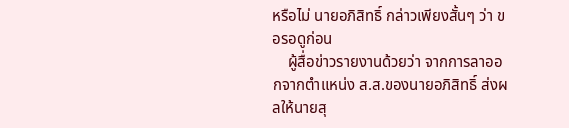หรือไม่ นายอภิสิทธิ์ กล่าวเพียงสั้นๆ ว่า ขอรอดูก่อน
    ผู้สื่อข่าวรายงานด้วยว่า จากการลาออกจากตำแหน่ง ส.ส.ของนายอภิสิทธิ์ ส่งผลให้นายสุ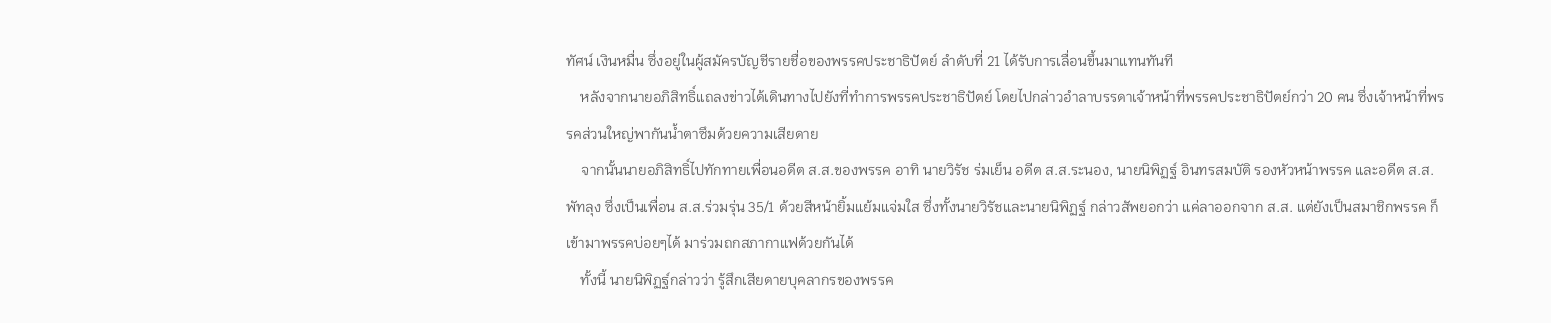ทัศน์ เงินหมื่น ซึ่งอยู่ในผู้สมัครบัญชีรายชื่อของพรรคประชาธิปัตย์ ลำดับที่ 21 ได้รับการเลื่อนขึ้นมาแทนทันที
    หลังจากนายอภิสิทธิ์แถลงข่าวได้เดินทางไปยังที่ทำการพรรคประชาธิปัตย์ โดยไปกล่าวอำลาบรรดาเจ้าหน้าที่พรรคประชาธิปัตย์กว่า 20 คน ซึ่งเจ้าหน้าที่พรรคส่วนใหญ่พากันน้ำตาซึมด้วยความเสียดาย
    จากนั้นนายอภิสิทธิ์ไปทักทายเพื่อนอดีต ส.ส.ของพรรค อาทิ นายวิรัช ร่มเย็น อดีต ส.ส.ระนอง, นายนิพิฏฐ์ อินทรสมบัติ รองหัวหน้าพรรค และอดีต ส.ส.พัทลุง ซึ่งเป็นเพื่อน ส.ส.ร่วมรุ่น 35/1 ด้วยสีหน้ายิ้มแย้มแจ่มใส ซึ่งทั้งนายวิรัชและนายนิพิฏฐ์ กล่าวสัพยอกว่า แค่ลาออกจาก ส.ส. แต่ยังเป็นสมาชิกพรรค ก็เข้ามาพรรคบ่อยๆได้ มาร่วมถกสภากาแฟด้วยกันได้
    ทั้งนี้ นายนิพิฏฐ์กล่าวว่า รู้สึกเสียดายบุคลากรของพรรค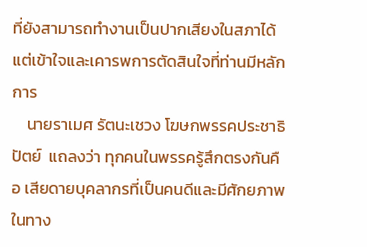ที่ยังสามารถทำงานเป็นปากเสียงในสภาได้ แต่เข้าใจและเคารพการตัดสินใจที่ท่านมีหลักการ
    นายราเมศ รัตนะเชวง โฆษกพรรคประชาธิปัตย์  แถลงว่า ทุกคนในพรรครู้สึกตรงกันคือ เสียดายบุคลากรที่เป็นคนดีและมีศักยภาพในทาง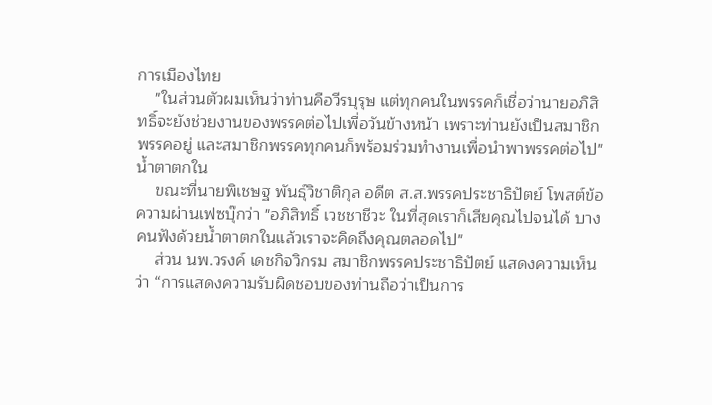การเมืองไทย
    "ในส่วนตัวผมเห็นว่าท่านคือวีรบุรุษ แต่ทุกคนในพรรคก็เชื่อว่านายอภิสิทธิ์จะยังช่วยงานของพรรคต่อไปเพื่อวันข้างหน้า เพราะท่านยังเป็นสมาชิกพรรคอยู่ และสมาชิกพรรคทุกคนก็พร้อมร่วมทำงานเพื่อนำพาพรรคต่อไป"
น้ำตาตกใน
    ขณะที่นายพิเชษฐ พันธุ์วิชาติกุล อดีต ส.ส.พรรคประชาธิปัตย์ โพสต์ข้อความผ่านเฟซบุ๊กว่า "อภิสิทธิ์ เวชชาชีวะ ในที่สุดเราก็เสียคุณไปจนได้ บางคนฟังด้วยน้ำตาตกในแล้วเราจะคิดถึงคุณตลอดไป"
    ส่วน นพ.วรงค์ เดชกิจวิกรม สมาชิกพรรคประชาธิปัตย์ แสดงความเห็นว่า “การแสดงความรับผิดชอบของท่านถือว่าเป็นการ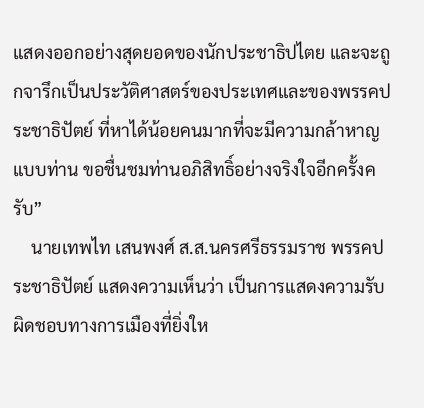แสดงออกอย่างสุดยอดของนักประชาธิปไตย และจะถูกจารึกเป็นประวัติศาสตร์ของประเทศและของพรรคประชาธิปัตย์ ที่หาได้น้อยคนมากที่จะมีความกล้าหาญแบบท่าน ขอชื่นชมท่านอภิสิทธิ์อย่างจริงใจอีกครั้งครับ”
    นายเทพไท เสนพงศ์ ส.ส.นครศรีธรรมราช พรรคประชาธิปัตย์ แสดงความเห็นว่า เป็นการแสดงความรับผิดชอบทางการเมืองที่ยิ่งให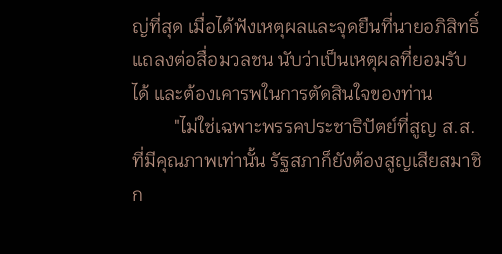ญ่ที่สุด เมื่อได้ฟังเหตุผลและจุดยืนที่นายอภิสิทธิ์แถลงต่อสื่อมวลชน นับว่าเป็นเหตุผลที่ยอมรับได้ และต้องเคารพในการตัดสินใจของท่าน
         "ไม่ใช่เฉพาะพรรคประชาธิปัตย์ที่สูญ ส.ส.ที่มีคุณภาพเท่านั้น รัฐสภาก็ยังต้องสูญเสียสมาชิก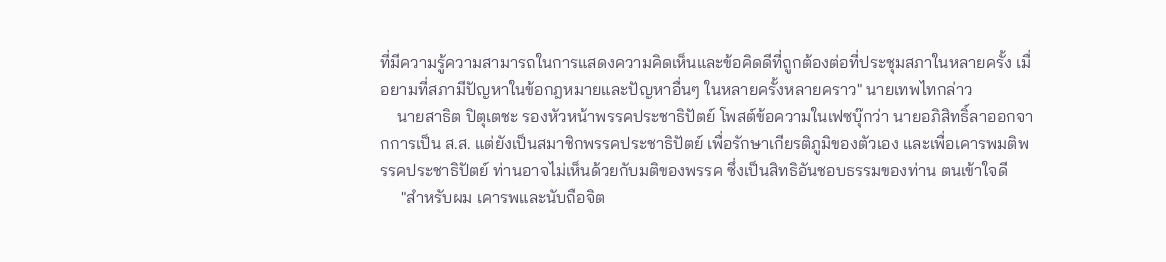ที่มีความรู้ความสามารถในการแสดงความคิดเห็นและข้อคิดดีที่ถูกต้องต่อที่ประชุมสภาในหลายครั้ง เมื่อยามที่สภามีปัญหาในข้อกฎหมายและปัญหาอื่นๆ ในหลายครั้งหลายคราว" นายเทพไทกล่าว
    นายสาธิต ปิตุเตชะ รองหัวหน้าพรรคประชาธิปัตย์ โพสต์ข้อความในเฟซบุ๊กว่า นายอภิสิทธิ์ลาออกจากการเป็น ส.ส. แต่ยังเป็นสมาชิกพรรคประชาธิปัตย์ เพื่อรักษาเกียรติภูมิของตัวเอง และเพื่อเคารพมติพรรคประชาธิปัตย์ ท่านอาจไม่เห็นด้วยกับมติของพรรค ซึ่งเป็นสิทธิอันชอบธรรมของท่าน ตนเข้าใจดี
     "สำหรับผม เคารพและนับถือจิต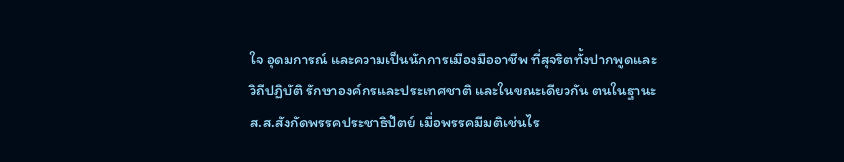ใจ อุดมการณ์ และความเป็นนักการเมืองมืออาชีพ ที่สุจริตทั้งปากพูดและวิถีปฏิบัติ รักษาองค์กรและประเทศชาติ และในขณะเดียวกัน ตนในฐานะ ส.ส.สังกัดพรรคประชาธิปัตย์ เมื่อพรรคมีมติเช่นไร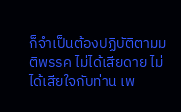ก็จำเป็นต้องปฏิบัติตามมติพรรค ไม่ได้เสียดาย ไม่ได้เสียใจกับท่าน เพ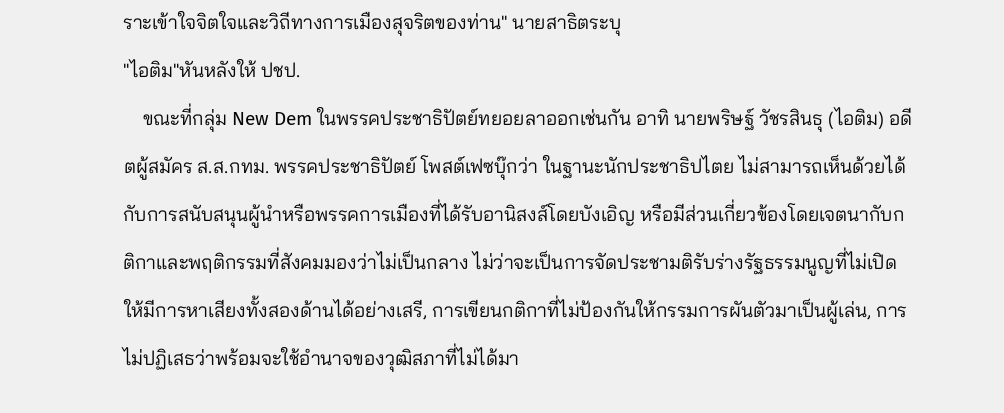ราะเข้าใจจิตใจและวิถีทางการเมืองสุจริตของท่าน" นายสาธิตระบุ
"ไอติม"หันหลังให้ ปชป.
    ขณะที่กลุ่ม New Dem ในพรรคประชาธิปัตย์ทยอยลาออกเช่นกัน อาทิ นายพริษฐ์ วัชรสินธุ (ไอติม) อดีตผู้สมัคร ส.ส.กทม. พรรคประชาธิปัตย์ โพสต์เฟซบุ๊กว่า ในฐานะนักประชาธิปไตย ไม่สามารถเห็นด้วยได้กับการสนับสนุนผู้นำหรือพรรคการเมืองที่ได้รับอานิสงส์โดยบังเอิญ หรือมีส่วนเกี่ยวข้องโดยเจตนากับกติกาและพฤติกรรมที่สังคมมองว่าไม่เป็นกลาง ไม่ว่าจะเป็นการจัดประชามติรับร่างรัฐธรรมนูญที่ไม่เปิดให้มีการหาเสียงทั้งสองด้านได้อย่างเสรี, การเขียนกติกาที่ไม่ป้องกันให้กรรมการผันตัวมาเป็นผู้เล่น, การไม่ปฏิเสธว่าพร้อมจะใช้อำนาจของวุฒิสภาที่ไม่ได้มา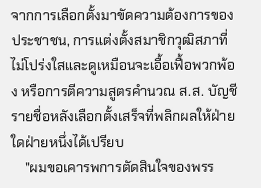จากการเลือกตั้งมาขัดความต้องการของประชาชน, การแต่งตั้งสมาชิกวุฒิสภาที่ไม่โปร่งใสและดูเหมือนจะเอื้อเฟื้อพวกพ้อง หรือการตีความสูตรคำนวณ ส.ส. บัญชีรายชื่อหลังเลือกตั้งเสร็จที่พลิกผลให้ฝ่ายใดฝ่ายหนึ่งได้เปรียบ
    "ผมขอเคารพการตัดสินใจของพรร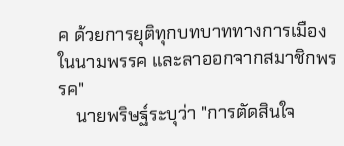ค ด้วยการยุติทุกบทบาททางการเมืองในนามพรรค และลาออกจากสมาชิกพรรค"
    นายพริษฐ์ระบุว่า "การตัดสินใจ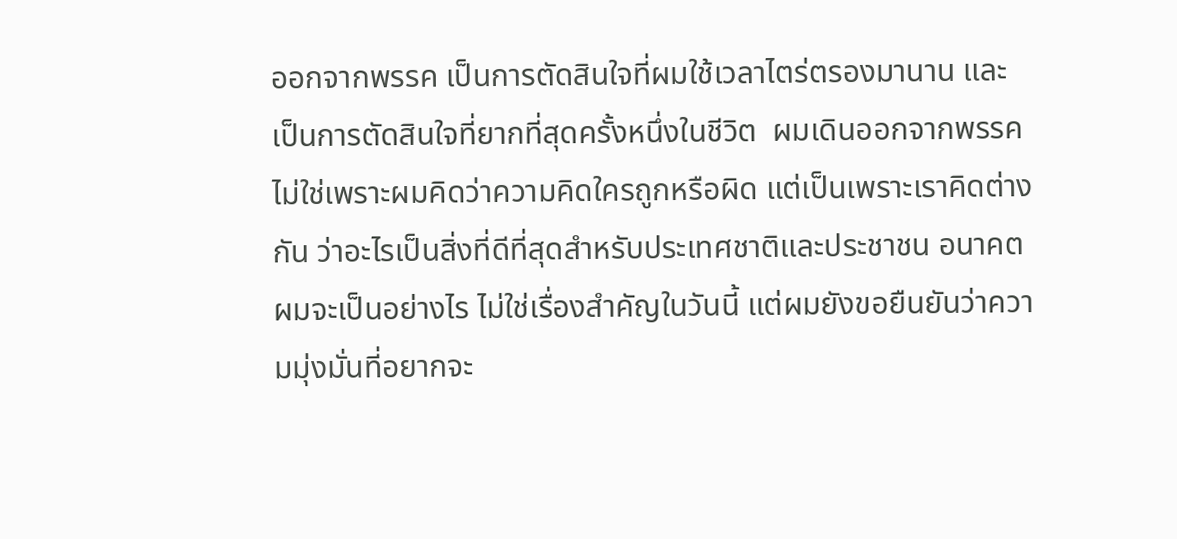ออกจากพรรค เป็นการตัดสินใจที่ผมใช้เวลาไตร่ตรองมานาน และเป็นการตัดสินใจที่ยากที่สุดครั้งหนึ่งในชีวิต  ผมเดินออกจากพรรค ไม่ใช่เพราะผมคิดว่าความคิดใครถูกหรือผิด แต่เป็นเพราะเราคิดต่างกัน ว่าอะไรเป็นสิ่งที่ดีที่สุดสำหรับประเทศชาติและประชาชน อนาคตผมจะเป็นอย่างไร ไม่ใช่เรื่องสำคัญในวันนี้ แต่ผมยังขอยืนยันว่าความมุ่งมั่นที่อยากจะ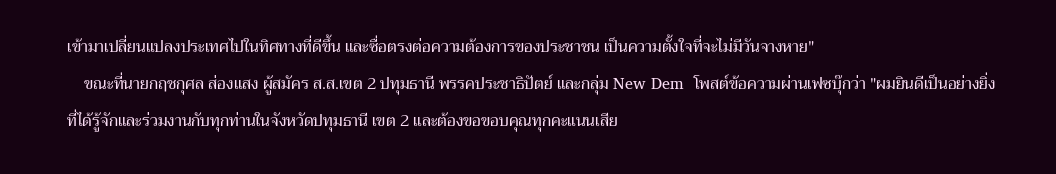เข้ามาเปลี่ยนแปลงประเทศไปในทิศทางที่ดีขึ้น และซื่อตรงต่อความต้องการของประชาชน เป็นความตั้งใจที่จะไม่มีวันจางหาย"
    ขณะที่นายกฤชกุศล ส่องแสง ผู้สมัคร ส.ส.เขต 2 ปทุมธานี พรรคประชาธิปัตย์ และกลุ่ม New Dem  โพสต์ข้อความผ่านเฟซบุ๊กว่า "ผมยินดีเป็นอย่างยิ่งที่ได้รู้จักและร่วมงานกับทุกท่านในจังหวัดปทุมธานี เขต 2 และต้องขอขอบคุณทุกคะแนนเสีย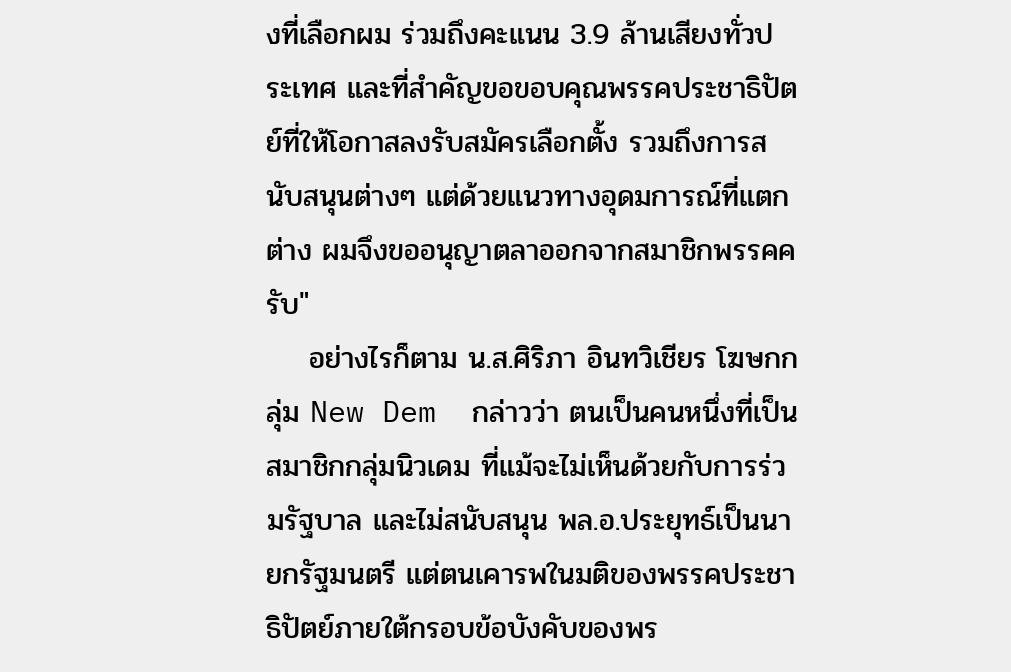งที่เลือกผม ร่วมถึงคะแนน 3.9 ล้านเสียงทั่วประเทศ และที่สำคัญขอขอบคุณพรรคประชาธิปัตย์ที่ให้โอกาสลงรับสมัครเลือกตั้ง รวมถึงการสนับสนุนต่างๆ แต่ด้วยแนวทางอุดมการณ์ที่แตกต่าง ผมจึงขออนุญาตลาออกจากสมาชิกพรรคครับ"
    อย่างไรก็ตาม น.ส.ศิริภา อินทวิเชียร โฆษกกลุ่ม New Dem  กล่าวว่า ตนเป็นคนหนึ่งที่เป็นสมาชิกกลุ่มนิวเดม ที่แม้จะไม่เห็นด้วยกับการร่วมรัฐบาล และไม่สนับสนุน พล.อ.ประยุทธ์เป็นนายกรัฐมนตรี แต่ตนเคารพในมติของพรรคประชาธิปัตย์ภายใต้กรอบข้อบังคับของพร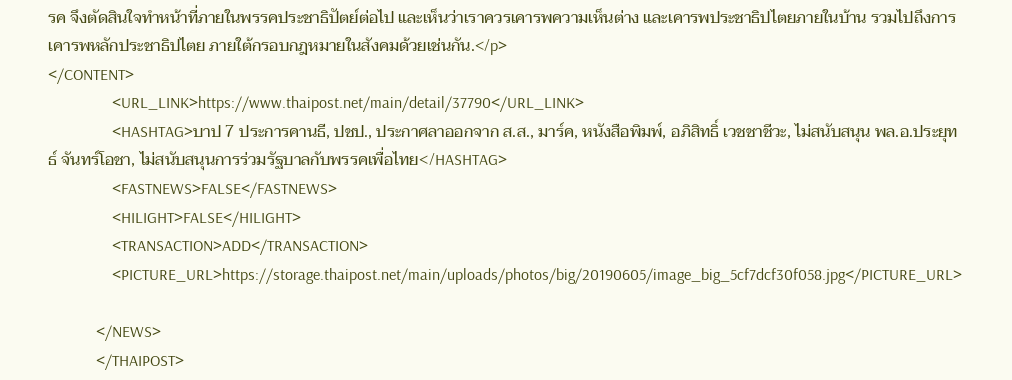รค จึงตัดสินใจทำหน้าที่ภายในพรรคประชาธิปัตย์ต่อไป และเห็นว่าเราควรเคารพความเห็นต่าง และเคารพประชาธิปไตยภายในบ้าน รวมไปถึงการเคารพหลักประชาธิปไตย ภายใต้กรอบกฎหมายในสังคมด้วยเช่นกัน.</p>
</CONTENT>
                <URL_LINK>https://www.thaipost.net/main/detail/37790</URL_LINK>
                <HASHTAG>บาป 7 ประการคานธี, ปชป., ประกาศลาออกจาก ส.ส., มาร์ค, หนังสือพิมพ์, อภิสิทธิ์ เวชชาชีวะ, ไม่สนับสนุน พล.อ.ประยุทธ์ จันทร์โอชา, ไม่สนับสนุนการร่วมรัฐบาลกับพรรคเพื่อไทย</HASHTAG>
                <FASTNEWS>FALSE</FASTNEWS>
                <HILIGHT>FALSE</HILIGHT>
                <TRANSACTION>ADD</TRANSACTION>
                <PICTURE_URL>https://storage.thaipost.net/main/uploads/photos/big/20190605/image_big_5cf7dcf30f058.jpg</PICTURE_URL>

            </NEWS>
            </THAIPOST>